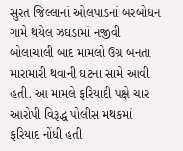સુરત જિલ્લાનાં ઓલપાડનાં બરબોધન ગામે થયેલ ઝઘડામાં નજીવી બોલાચાલી બાદ મામલો ઉગ્ર બનતા મારામારી થવાની ઘટના સામે આવી હતી. આ મામલે ફરિયાદી પક્ષે ચાર આરોપી વિરૂદ્ધ પોલીસ મથકમાં ફરિયાદ નોંધી હતી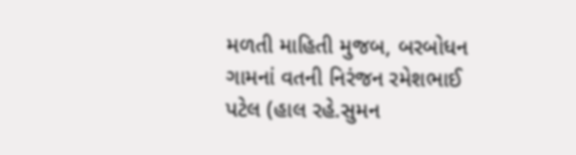મળતી માહિતી મુજબ, બરબોધન ગામનાં વતની નિરંજન રમેશભાઈ પટેલ (હાલ રહે.સુમન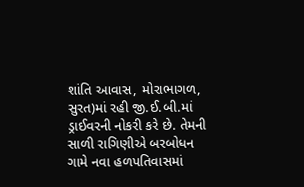શાંતિ આવાસ, મોરાભાગળ, સુરત)માં રહી જી.ઈ.બી.માં ડ્રાઈવરની નોકરી કરે છે. તેમની સાળી રાગિણીએ બરબોધન ગામે નવા હળપતિવાસમાં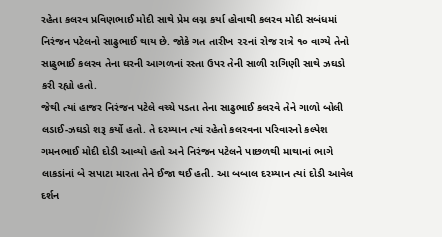રહેતા કલરવ પ્રવિણભાઈ મોદી સાથે પ્રેમ લગ્ન કર્યા હોવાથી કલરવ મોદી સબંધમાં નિરંજન પટેલનો સાઢુભાઈ થાય છે. જોકે ગત તારીખ ૨૨નાં રોજ રાત્રે ૧૦ વાગ્યે તેનો સાઢુભાઈ કલરવ તેના ઘરની આગળનાં રસ્તા ઉપર તેની સાળી રાગિણી સાથે ઝઘડો કરી રહ્યો હતો.
જેથી ત્યાં હાજર નિરંજન પટેલે વચ્ચે પડતા તેના સાઢુભાઈ કલરવે તેને ગાળો બોલી લડાઈ-ઝઘડો શરૂ કર્યો હતો. તે દરમ્યાન ત્યાં રહેતો કલરવના પરિવારનો કલ્પેશ ગમનભાઈ મોદી દોડી આવ્યો હતો અને નિરંજન પટેલને પાછળથી માથાનાં ભાગે લાકડાંનાં બે સપાટા મારતા તેને ઈજા થઈ હતી. આ બબાલ દરમ્યાન ત્યાં દોડી આવેલ દર્શન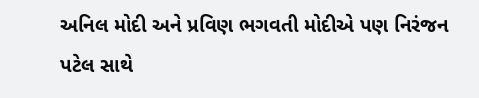અનિલ મોદી અને પ્રવિણ ભગવતી મોદીએ પણ નિરંજન પટેલ સાથે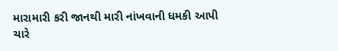મારામારી કરી જાનથી મારી નાંખવાની ધમકી આપી ચારે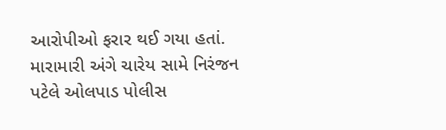આરોપીઓ ફરાર થઈ ગયા હતાં. મારામારી અંગે ચારેય સામે નિરંજન પટેલે ઓલપાડ પોલીસ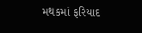મથકમાં ફરિયાદ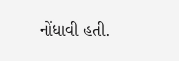નોંધાવી હતી.